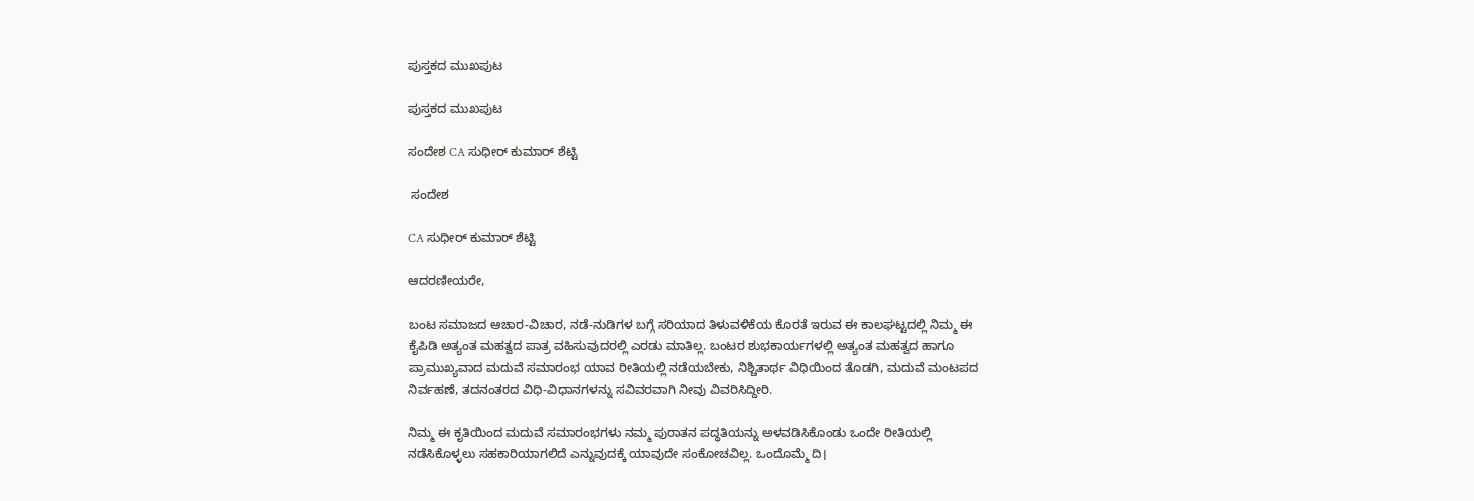ಪುಸ್ತಕದ ಮುಖಪುಟ

ಪುಸ್ತಕದ ಮುಖಪುಟ

ಸಂದೇಶ CA ಸುಧೀರ್ ಕುಮಾರ್ ಶೆಟ್ಟಿ

 ಸಂದೇಶ

CA ಸುಧೀರ್ ಕುಮಾರ್ ಶೆಟ್ಟಿ

ಆದರಣೀಯರೇ,

ಬಂಟ ಸಮಾಜದ ಆಚಾರ-ವಿಚಾರ, ನಡೆ-ನುಡಿಗಳ ಬಗ್ಗೆ ಸರಿಯಾದ ತಿಳುವಳಿಕೆಯ ಕೊರತೆ ಇರುವ ಈ ಕಾಲಘಟ್ಟದಲ್ಲಿ ನಿಮ್ಮ ಈ ಕೈಪಿಡಿ ಅತ್ಯಂತ ಮಹತ್ವದ ಪಾತ್ರ ವಹಿಸುವುದರಲ್ಲಿ ಎರಡು ಮಾತಿಲ್ಲ. ಬಂಟರ ಶುಭಕಾರ್ಯಗಳಲ್ಲಿ ಅತ್ಯಂತ ಮಹತ್ವದ ಹಾಗೂ ಪ್ರಾಮುಖ್ಯವಾದ ಮದುವೆ ಸಮಾರಂಭ ಯಾವ ರೀತಿಯಲ್ಲಿ ನಡೆಯಬೇಕು, ನಿಶ್ಚಿತಾರ್ಥ ವಿಧಿಯಿಂದ ತೊಡಗಿ, ಮದುವೆ ಮಂಟಪದ ನಿರ್ವಹಣೆ, ತದನಂತರದ ವಿಧಿ-ವಿಧಾನಗಳನ್ನು ಸವಿವರವಾಗಿ ನೀವು ವಿವರಿಸಿದ್ದೀರಿ.

ನಿಮ್ಮ ಈ ಕೃತಿಯಿಂದ ಮದುವೆ ಸಮಾರಂಭಗಳು ನಮ್ಮ ಪುರಾತನ ಪದ್ಧತಿಯನ್ನು ಅಳವಡಿಸಿಕೊಂಡು ಒಂದೇ ರೀತಿಯಲ್ಲಿ ನಡೆಸಿಕೊಳ್ಳಲು ಸಹಕಾರಿಯಾಗಲಿದೆ ಎನ್ನುವುದಕ್ಕೆ ಯಾವುದೇ ಸಂಕೋಚವಿಲ್ಲ. ಒಂದೊಮ್ಮೆ ದಿ।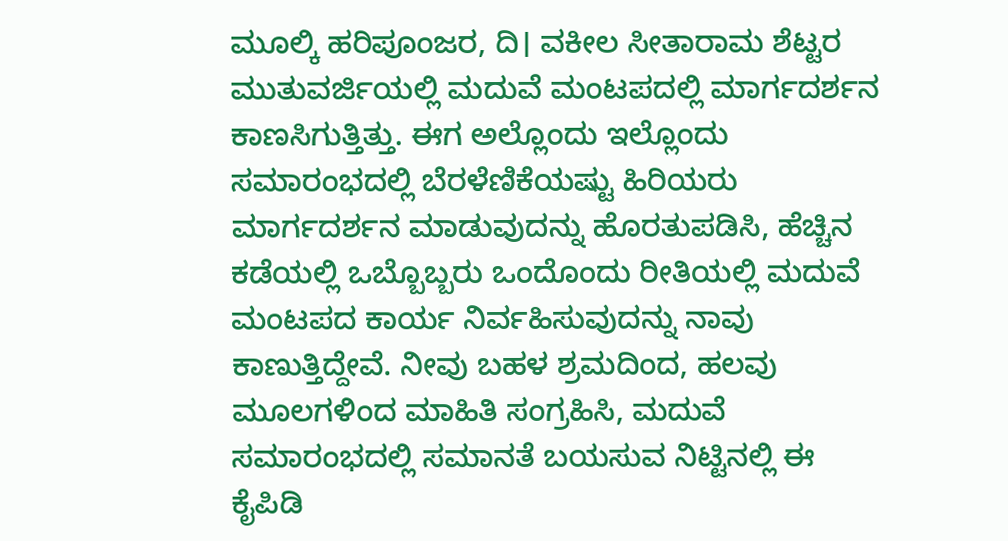ಮೂಲ್ಕಿ ಹರಿಪೂಂಜರ, ದಿ। ವಕೀಲ ಸೀತಾರಾಮ ಶೆಟ್ಟರ ಮುತುವರ್ಜಿಯಲ್ಲಿ ಮದುವೆ ಮಂಟಪದಲ್ಲಿ ಮಾರ್ಗದರ್ಶನ ಕಾಣಸಿಗುತ್ತಿತ್ತು. ಈಗ ಅಲ್ಲೊಂದು ಇಲ್ಲೊಂದು ಸಮಾರಂಭದಲ್ಲಿ ಬೆರಳೆಣಿಕೆಯಷ್ಟು ಹಿರಿಯರು  ಮಾರ್ಗದರ್ಶನ ಮಾಡುವುದನ್ನು ಹೊರತುಪಡಿಸಿ, ಹೆಚ್ಚಿನ ಕಡೆಯಲ್ಲಿ ಒಬ್ಬೊಬ್ಬರು ಒಂದೊಂದು ರೀತಿಯಲ್ಲಿ ಮದುವೆ ಮಂಟಪದ ಕಾರ್ಯ ನಿರ್ವಹಿಸುವುದನ್ನು ನಾವು ಕಾಣುತ್ತಿದ್ದೇವೆ. ನೀವು ಬಹಳ ಶ್ರಮದಿಂದ, ಹಲವು ಮೂಲಗಳಿಂದ ಮಾಹಿತಿ ಸಂಗ್ರಹಿಸಿ, ಮದುವೆ ಸಮಾರಂಭದಲ್ಲಿ ಸಮಾನತೆ ಬಯಸುವ ನಿಟ್ಟಿನಲ್ಲಿ ಈ ಕೈಪಿಡಿ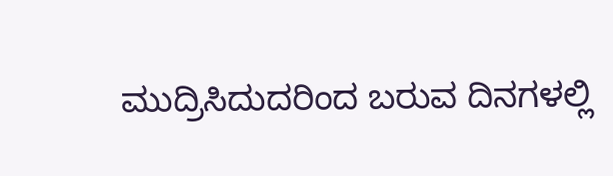ಮುದ್ರಿಸಿದುದರಿಂದ ಬರುವ ದಿನಗಳಲ್ಲಿ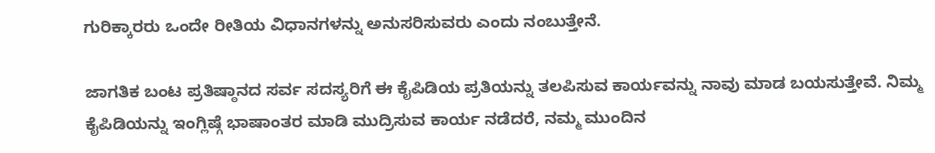ಗುರಿಕ್ಕಾರರು ಒಂದೇ ರೀತಿಯ ವಿಧಾನಗಳನ್ನು ಅನುಸರಿಸುವರು ಎಂದು ನಂಬುತ್ತೇನೆ.

ಜಾಗತಿಕ ಬಂಟ ಪ್ರತಿಷ್ಠಾನದ ಸರ್ವ ಸದಸ್ಯರಿಗೆ ಈ ಕೈಪಿಡಿಯ ಪ್ರತಿಯನ್ನು ತಲಪಿಸುವ ಕಾರ್ಯವನ್ನು ನಾವು ಮಾಡ ಬಯಸುತ್ತೇವೆ. ನಿಮ್ಮ ಕೈಪಿಡಿಯನ್ನು ಇಂಗ್ಲಿಷ್ಗೆ ಭಾಷಾಂತರ ಮಾಡಿ ಮುದ್ರಿಸುವ ಕಾರ್ಯ ನಡೆದರೆ, ನಮ್ಮ ಮುಂದಿನ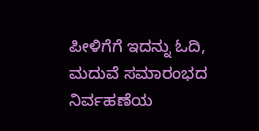ಪೀಳಿಗೆಗೆ ಇದನ್ನು ಓದಿ, ಮದುವೆ ಸಮಾರಂಭದ ನಿರ್ವಹಣೆಯ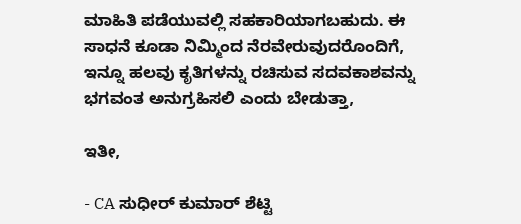ಮಾಹಿತಿ ಪಡೆಯುವಲ್ಲಿ ಸಹಕಾರಿಯಾಗಬಹುದು. ಈ ಸಾಧನೆ ಕೂಡಾ ನಿಮ್ಮಿಂದ ನೆರವೇರುವುದರೊಂದಿಗೆ, ಇನ್ನೂ ಹಲವು ಕೃತಿಗಳನ್ನು ರಚಿಸುವ ಸದವಕಾಶವನ್ನು ಭಗವಂತ ಅನುಗ್ರಹಿಸಲಿ ಎಂದು ಬೇಡುತ್ತಾ,

ಇತೀ,

- CA ಸುಧೀರ್ ಕುಮಾರ್ ಶೆಟ್ಟಿ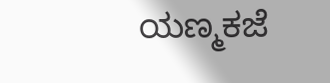ಯಣ್ಮಕಜೆ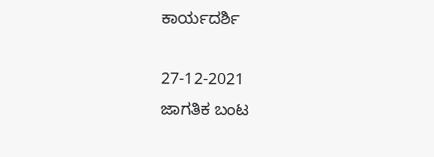ಕಾರ್ಯದರ್ಶಿ

27-12-2021                                                                             ಜಾಗತಿಕ ಬಂಟ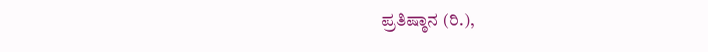ಪ್ರತಿಷ್ಠಾನ (ರಿ.),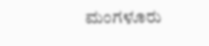ಮಂಗಳೂರು